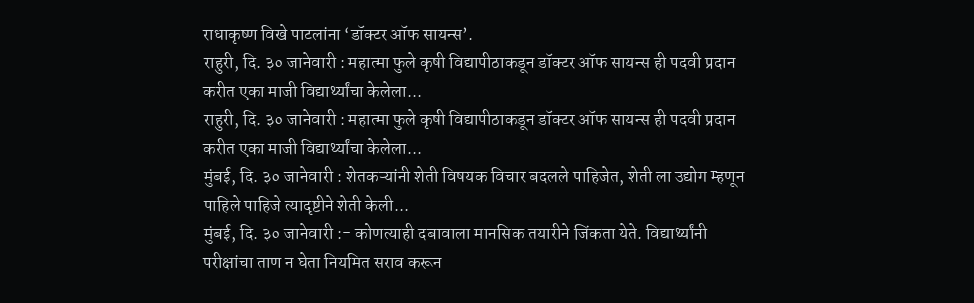राधाकृष्ण विखे पाटलांना ‘डॉक्टर ऑफ सायन्स’.
राहुरी, दि. ३० जानेवारी : महात्मा फुले कृषी विद्यापीठाकडून डॉक्टर ऑफ सायन्स ही पदवी प्रदान करीत एका माजी विद्यार्थ्यांचा केलेला...
राहुरी, दि. ३० जानेवारी : महात्मा फुले कृषी विद्यापीठाकडून डॉक्टर ऑफ सायन्स ही पदवी प्रदान करीत एका माजी विद्यार्थ्यांचा केलेला...
मुंबई, दि. ३० जानेवारी : शेतकऱ्यांनी शेती विषयक विचार बदलले पाहिजेत, शेती ला उद्योग म्हणून पाहिले पाहिजे त्यादृष्टीने शेती केली...
मुंबई, दि. ३० जानेवारी :- कोणत्याही दबावाला मानसिक तयारीने जिंकता येते. विद्यार्थ्यांनी परीक्षांचा ताण न घेता नियमित सराव करून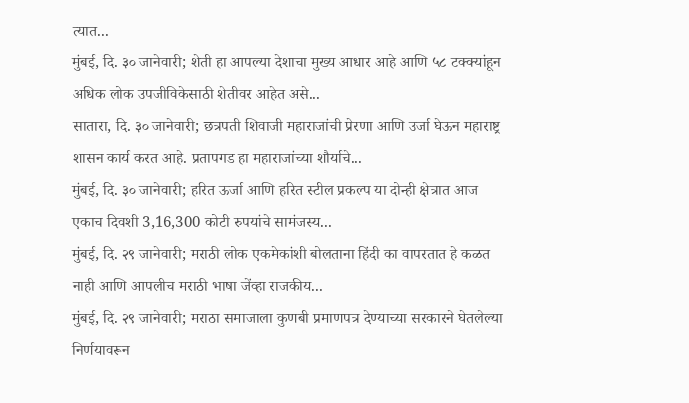त्यात...
मुंबई, दि. ३० जानेवारी; शेती हा आपल्या देशाचा मुख्य आधार आहे आणि ५८ टक्क्यांहून अधिक लोक उपजीविकेसाठी शेतीवर आहेत असे...
सातारा, दि. ३० जानेवारी; छत्रपती शिवाजी महाराजांची प्रेरणा आणि उर्जा घेऊन महाराष्ट्र शासन कार्य करत आहे. प्रतापगड हा महाराजांच्या शौर्याचे...
मुंबई, दि. ३० जानेवारी; हरित ऊर्जा आणि हरित स्टील प्रकल्प या दोन्ही क्षेत्रात आज एकाच दिवशी 3,16,300 कोटी रुपयांचे सामंजस्य...
मुंबई, दि. २९ जानेवारी; मराठी लोक एकमेकांशी बोलताना हिंदी का वापरतात हे कळत नाही आणि आपलीच मराठी भाषा जेंव्हा राजकीय...
मुंबई, दि. २९ जानेवारी; मराठा समाजाला कुणबी प्रमाणपत्र देण्याच्या सरकारने घेतलेल्या निर्णयावरून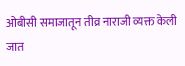ओबीसी समाजातून तीव्र नाराजी व्यक्त केली जात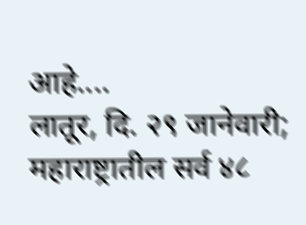आहे....
लातूर, दि. २९ जानेवारी; महाराष्ट्रातील सर्व ४८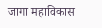जागा महाविकास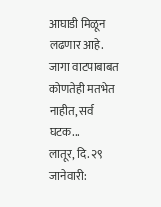आघाडी मिळून लढणार आहे. जागा वाटपाबाबत कोणतेही मतभेत नाहीत, सर्व घटक...
लातूर, दि. २९ जानेवारी: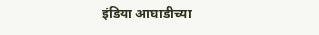इंडिया आघाडीच्या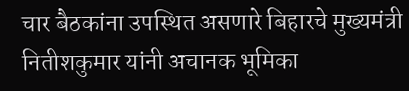चार बैठकांना उपस्थित असणारे बिहारचे मुख्यमंत्री नितीशकुमार यांनी अचानक भूमिका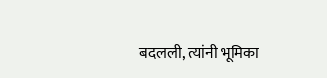बदलली, त्यांनी भूमिका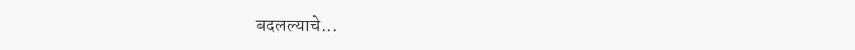बदलल्याचे...